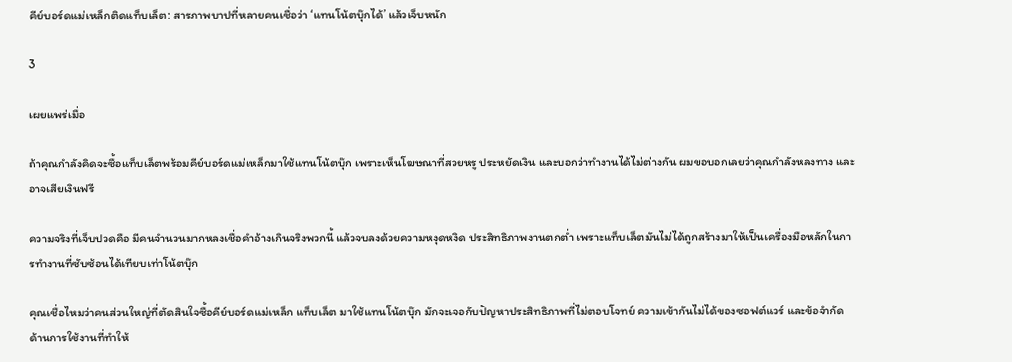คีย์บอร์ดแม่เหล็กติดแท็บเล็ต: สารภาพบาปที่หลายคนเชื่อว่า ‘แทนโน้ตบุ๊กได้’ แล้วเจ็บหนัก

3

เผยแพร่เมื่อ

ถ้าคุณกำลังคิดจะซื้อแท็บเล็ตพร้อมคีย์บอร์ดแม่เหล็กมาใช้แทนโน้ตบุ๊ก เพราะเห็นโฆษณาที่สวยหรู ประหยัดเงิน และบอกว่าทำงานได้ไม่ต่างกัน ผมขอบอกเลยว่าคุณกำลังหลงทาง และอาจเสียเงินฟรี

ความจริงที่เจ็บปวดคือ มีคนจำนวนมากหลงเชื่อคำอ้างเกินจริงพวกนี้ แล้วจบลงด้วยความหงุดหงิด ประสิทธิภาพงานตกต่ำ เพราะแท็บเล็ตมันไม่ได้ถูกสร้างมาให้เป็นเครื่องมือหลักในการทำงานที่ซับซ้อนได้เทียบเท่าโน้ตบุ๊ก

คุณเชื่อไหมว่าคนส่วนใหญ่ที่ตัดสินใจซื้อคีย์บอร์ดแม่เหล็ก แท็บเล็ต มาใช้แทนโน้ตบุ๊ก มักจะเจอกับปัญหาประสิทธิภาพที่ไม่ตอบโจทย์ ความเข้ากันไม่ได้ของซอฟต์แวร์ และข้อจำกัดด้านการใช้งานที่ทำให้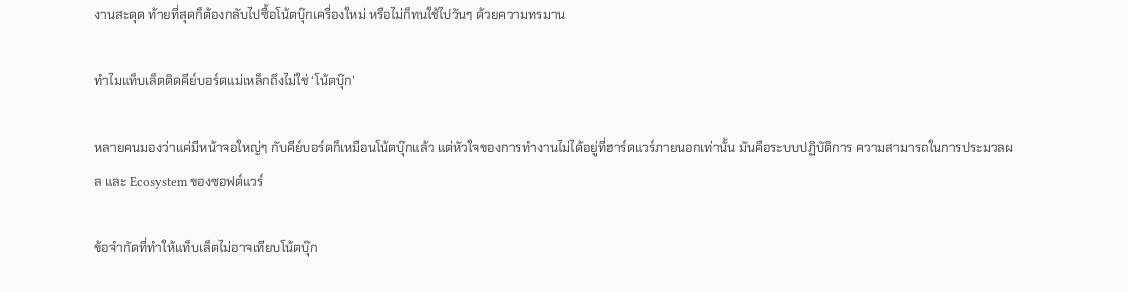งานสะดุด ท้ายที่สุดก็ต้องกลับไปซื้อโน้ตบุ๊กเครื่องใหม่ หรือไม่ก็ทนใช้ไปวันๆ ด้วยความทรมาน

ทำไมแท็บเล็ตติดคีย์บอร์ดแม่เหล็กถึงไม่ใช่ ‘โน้ตบุ๊ก’

หลายคนมองว่าแค่มีหน้าจอใหญ่ๆ กับคีย์บอร์ดก็เหมือนโน้ตบุ๊กแล้ว แต่หัวใจของการทำงานไม่ได้อยู่ที่ฮาร์ดแวร์ภายนอกเท่านั้น มันคือระบบปฏิบัติการ ความสามารถในการประมวลผล และ Ecosystem ของซอฟต์แวร์

ข้อจำกัดที่ทำให้แท็บเล็ตไม่อาจเทียบโน้ตบุ๊ก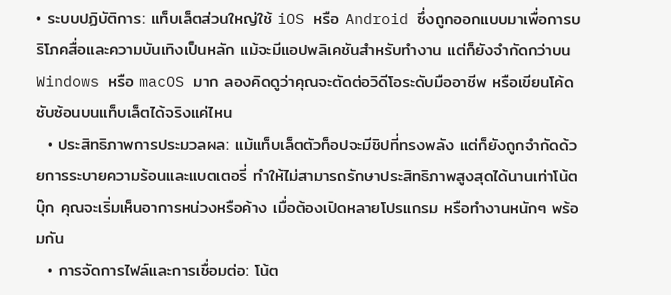• ระบบปฏิบัติการ: แท็บเล็ตส่วนใหญ่ใช้ iOS หรือ Android ซึ่งถูกออกแบบมาเพื่อการบริโภคสื่อและความบันเทิงเป็นหลัก แม้จะมีแอปพลิเคชันสำหรับทำงาน แต่ก็ยังจำกัดกว่าบน Windows หรือ macOS มาก ลองคิดดูว่าคุณจะตัดต่อวิดีโอระดับมืออาชีพ หรือเขียนโค้ดซับซ้อนบนแท็บเล็ตได้จริงแค่ไหน
  • ประสิทธิภาพการประมวลผล: แม้แท็บเล็ตตัวท็อปจะมีชิปที่ทรงพลัง แต่ก็ยังถูกจำกัดด้วยการระบายความร้อนและแบตเตอรี่ ทำให้ไม่สามารถรักษาประสิทธิภาพสูงสุดได้นานเท่าโน้ตบุ๊ก คุณจะเริ่มเห็นอาการหน่วงหรือค้าง เมื่อต้องเปิดหลายโปรแกรม หรือทำงานหนักๆ พร้อมกัน
  • การจัดการไฟล์และการเชื่อมต่อ: โน้ต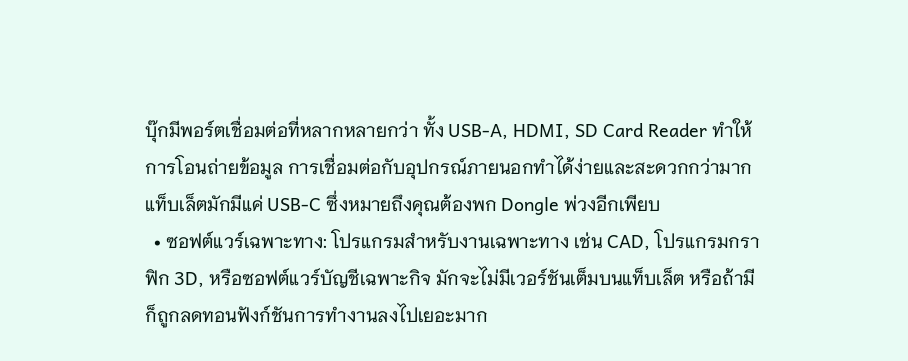บุ๊กมีพอร์ตเชื่อมต่อที่หลากหลายกว่า ทั้ง USB-A, HDMI, SD Card Reader ทำให้การโอนถ่ายข้อมูล การเชื่อมต่อกับอุปกรณ์ภายนอกทำได้ง่ายและสะดวกกว่ามาก แท็บเล็ตมักมีแค่ USB-C ซึ่งหมายถึงคุณต้องพก Dongle พ่วงอีกเพียบ
  • ซอฟต์แวร์เฉพาะทาง: โปรแกรมสำหรับงานเฉพาะทาง เช่น CAD, โปรแกรมกราฟิก 3D, หรือซอฟต์แวร์บัญชีเฉพาะกิจ มักจะไม่มีเวอร์ชันเต็มบนแท็บเล็ต หรือถ้ามีก็ถูกลดทอนฟังก์ชันการทำงานลงไปเยอะมาก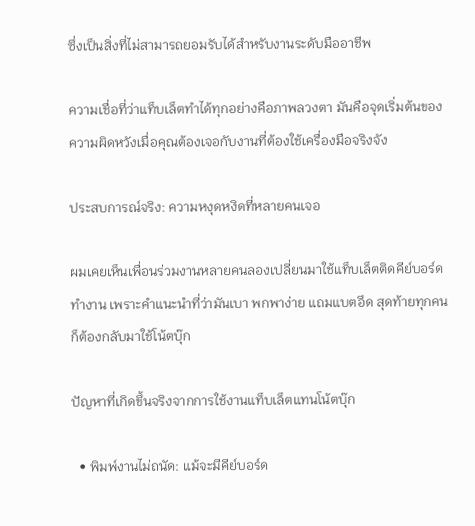ซึ่งเป็นสิ่งที่ไม่สามารถยอมรับได้สำหรับงานระดับมืออาชีพ

ความเชื่อที่ว่าแท็บเล็ตทำได้ทุกอย่างคือภาพลวงตา มันคือจุดเริ่มต้นของความผิดหวังเมื่อคุณต้องเจอกับงานที่ต้องใช้เครื่องมือจริงจัง

ประสบการณ์จริง: ความหงุดหงิดที่หลายคนเจอ

ผมเคยเห็นเพื่อนร่วมงานหลายคนลองเปลี่ยนมาใช้แท็บเล็ตติดคีย์บอร์ดทำงาน เพราะคำแนะนำที่ว่ามันเบา พกพาง่าย แถมแบตอึด สุดท้ายทุกคนก็ต้องกลับมาใช้โน้ตบุ๊ก

ปัญหาที่เกิดขึ้นจริงจากการใช้งานแท็บเล็ตแทนโน้ตบุ๊ก

  • พิมพ์งานไม่ถนัด: แม้จะมีคีย์บอร์ด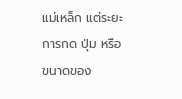แม่เหล็ก แต่ระยะการกด ปุ่ม หรือขนาดของ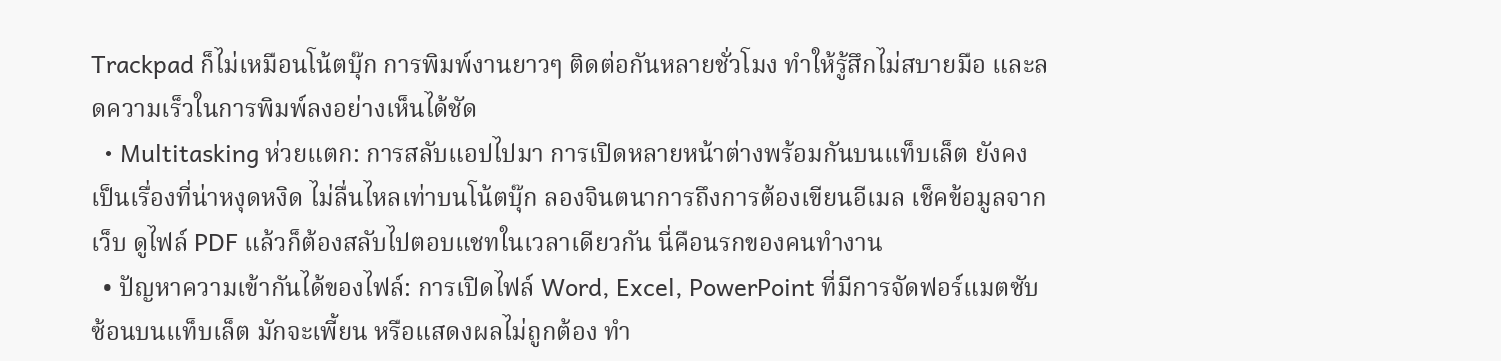Trackpad ก็ไม่เหมือนโน้ตบุ๊ก การพิมพ์งานยาวๆ ติดต่อกันหลายชั่วโมง ทำให้รู้สึกไม่สบายมือ และลดความเร็วในการพิมพ์ลงอย่างเห็นได้ชัด
  • Multitasking ห่วยแตก: การสลับแอปไปมา การเปิดหลายหน้าต่างพร้อมกันบนแท็บเล็ต ยังคงเป็นเรื่องที่น่าหงุดหงิด ไม่ลื่นไหลเท่าบนโน้ตบุ๊ก ลองจินตนาการถึงการต้องเขียนอีเมล เช็คข้อมูลจากเว็บ ดูไฟล์ PDF แล้วก็ต้องสลับไปตอบแชทในเวลาเดียวกัน นี่คือนรกของคนทำงาน
  • ปัญหาความเข้ากันได้ของไฟล์: การเปิดไฟล์ Word, Excel, PowerPoint ที่มีการจัดฟอร์แมตซับซ้อนบนแท็บเล็ต มักจะเพี้ยน หรือแสดงผลไม่ถูกต้อง ทำ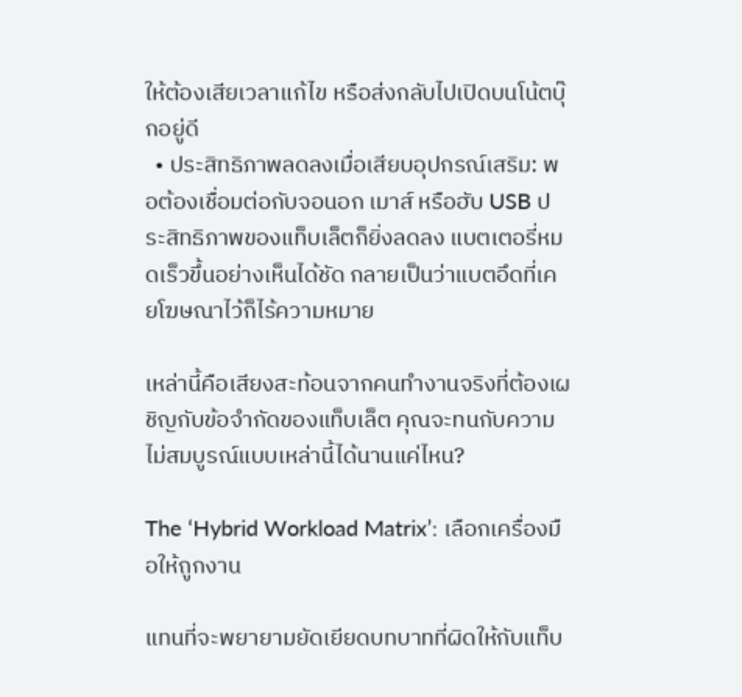ให้ต้องเสียเวลาแก้ไข หรือส่งกลับไปเปิดบนโน้ตบุ๊กอยู่ดี
  • ประสิทธิภาพลดลงเมื่อเสียบอุปกรณ์เสริม: พอต้องเชื่อมต่อกับจอนอก เมาส์ หรือฮับ USB ประสิทธิภาพของแท็บเล็ตก็ยิ่งลดลง แบตเตอรี่หมดเร็วขึ้นอย่างเห็นได้ชัด กลายเป็นว่าแบตอึดที่เคยโฆษณาไว้ก็ไร้ความหมาย

เหล่านี้คือเสียงสะท้อนจากคนทำงานจริงที่ต้องเผชิญกับข้อจำกัดของแท็บเล็ต คุณจะทนกับความไม่สมบูรณ์แบบเหล่านี้ได้นานแค่ไหน?

The ‘Hybrid Workload Matrix’: เลือกเครื่องมือให้ถูกงาน

แทนที่จะพยายามยัดเยียดบทบาทที่ผิดให้กับแท็บ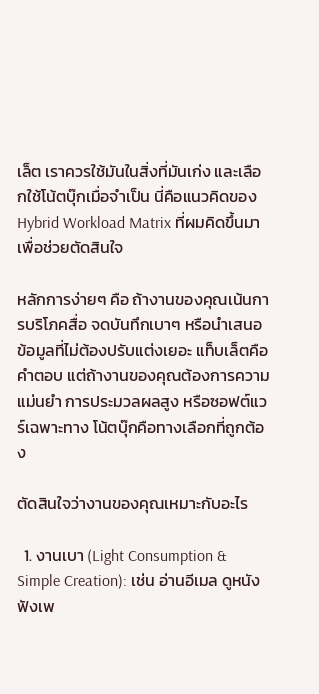เล็ต เราควรใช้มันในสิ่งที่มันเก่ง และเลือกใช้โน้ตบุ๊กเมื่อจำเป็น นี่คือแนวคิดของ Hybrid Workload Matrix ที่ผมคิดขึ้นมาเพื่อช่วยตัดสินใจ

หลักการง่ายๆ คือ ถ้างานของคุณเน้นการบริโภคสื่อ จดบันทึกเบาๆ หรือนำเสนอข้อมูลที่ไม่ต้องปรับแต่งเยอะ แท็บเล็ตคือคำตอบ แต่ถ้างานของคุณต้องการความแม่นยำ การประมวลผลสูง หรือซอฟต์แวร์เฉพาะทาง โน้ตบุ๊กคือทางเลือกที่ถูกต้อง

ตัดสินใจว่างานของคุณเหมาะกับอะไร

  1. งานเบา (Light Consumption & Simple Creation): เช่น อ่านอีเมล ดูหนัง ฟังเพ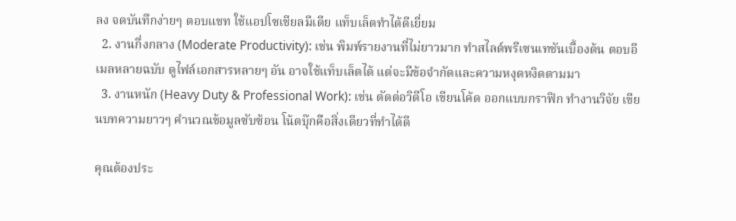ลง จดบันทึกง่ายๆ ตอบแชท ใช้แอปโซเชียลมีเดีย แท็บเล็ตทำได้ดีเยี่ยม
  2. งานกึ่งกลาง (Moderate Productivity): เช่น พิมพ์รายงานที่ไม่ยาวมาก ทำสไลด์พรีเซนเทชันเบื้องต้น ตอบอีเมลหลายฉบับ ดูไฟล์เอกสารหลายๆ อัน อาจใช้แท็บเล็ตได้ แต่จะมีข้อจำกัดและความหงุดหงิดตามมา
  3. งานหนัก (Heavy Duty & Professional Work): เช่น ตัดต่อวิดีโอ เขียนโค้ด ออกแบบกราฟิก ทำงานวิจัย เขียนบทความยาวๆ คำนวณข้อมูลซับซ้อน โน้ตบุ๊กคือสิ่งเดียวที่ทำได้ดี

คุณต้องประ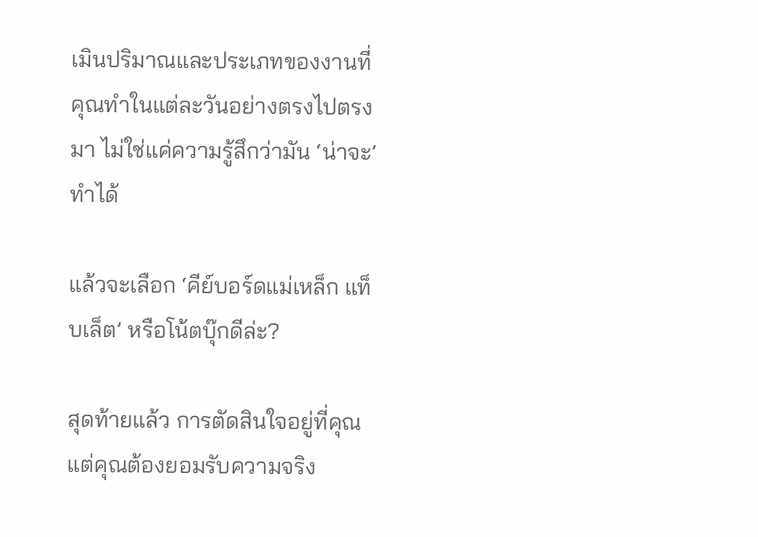เมินปริมาณและประเภทของงานที่คุณทำในแต่ละวันอย่างตรงไปตรงมา ไม่ใช่แค่ความรู้สึกว่ามัน ‘น่าจะ’ ทำได้

แล้วจะเลือก ‘คีย์บอร์ดแม่เหล็ก แท็บเล็ต’ หรือโน้ตบุ๊กดีล่ะ?

สุดท้ายแล้ว การตัดสินใจอยู่ที่คุณ แต่คุณต้องยอมรับความจริง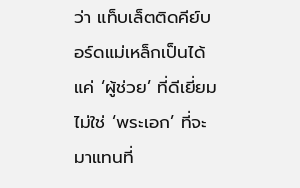ว่า แท็บเล็ตติดคีย์บอร์ดแม่เหล็กเป็นได้แค่ ‘ผู้ช่วย’ ที่ดีเยี่ยม ไม่ใช่ ‘พระเอก’ ที่จะมาแทนที่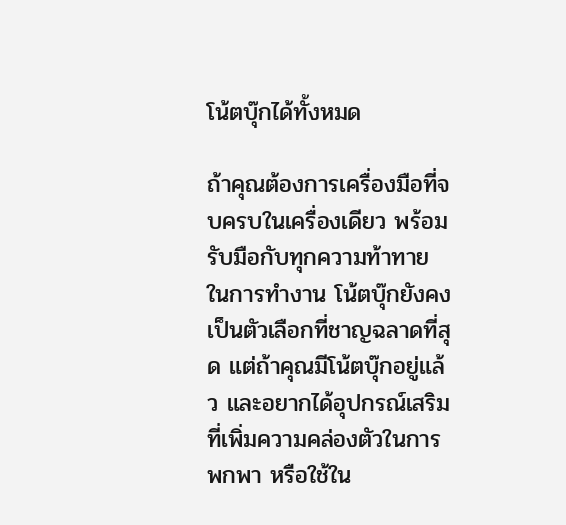โน้ตบุ๊กได้ทั้งหมด

ถ้าคุณต้องการเครื่องมือที่จบครบในเครื่องเดียว พร้อมรับมือกับทุกความท้าทายในการทำงาน โน้ตบุ๊กยังคงเป็นตัวเลือกที่ชาญฉลาดที่สุด แต่ถ้าคุณมีโน้ตบุ๊กอยู่แล้ว และอยากได้อุปกรณ์เสริมที่เพิ่มความคล่องตัวในการพกพา หรือใช้ใน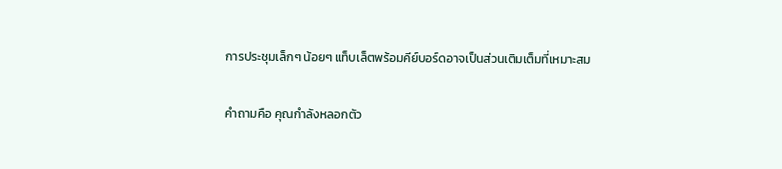การประชุมเล็กๆ น้อยๆ แท็บเล็ตพร้อมคีย์บอร์ดอาจเป็นส่วนเติมเต็มที่เหมาะสม

คำถามคือ คุณกำลังหลอกตัว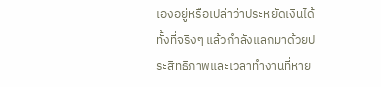เองอยู่หรือเปล่าว่าประหยัดเงินได้ ทั้งที่จริงๆ แล้วกำลังแลกมาด้วยประสิทธิภาพและเวลาทำงานที่หาย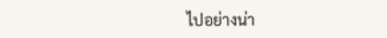ไปอย่างน่า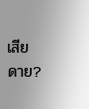เสียดาย?